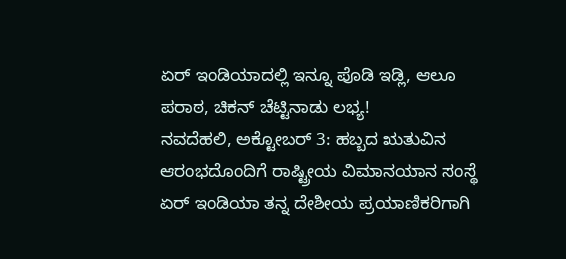ಏರ್ ಇಂಡಿಯಾದಲ್ಲಿ ಇನ್ನೂ ಪೊಡಿ ಇಡ್ಲಿ, ಆಲೂ ಪರಾಠ, ಚಿಕನ್ ಚೆಟ್ಟಿನಾಡು ಲಭ್ಯ!
ನವದೆಹಲಿ, ಅಕ್ಟೋಬರ್ 3: ಹಬ್ಬದ ಋತುವಿನ ಆರಂಭದೊಂದಿಗೆ ರಾಷ್ಟ್ರೀಯ ವಿಮಾನಯಾನ ಸಂಸ್ಥೆ ಏರ್ ಇಂಡಿಯಾ ತನ್ನ ದೇಶೀಯ ಪ್ರಯಾಣಿಕರಿಗಾಗಿ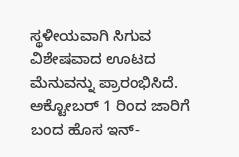ಸ್ಥಳೀಯವಾಗಿ ಸಿಗುವ ವಿಶೇಷವಾದ ಊಟದ ಮೆನುವನ್ನು ಪ್ರಾರಂಭಿಸಿದೆ.
ಅಕ್ಟೋಬರ್ 1 ರಿಂದ ಜಾರಿಗೆ ಬಂದ ಹೊಸ ಇನ್-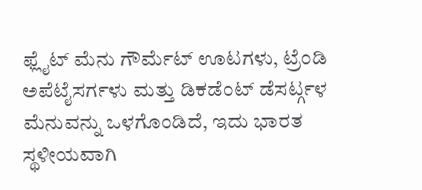ಫ್ಲೈಟ್ ಮೆನು ಗೌರ್ಮೆಟ್ ಊಟಗಳು, ಟ್ರೆಂಡಿ ಅಪೆಟೈಸರ್ಗಳು ಮತ್ತು ಡಿಕಡೆಂಟ್ ಡೆಸರ್ಟ್ಗಳ ಮೆನುವನ್ನು ಒಳಗೊಂಡಿದೆ, ಇದು ಭಾರತ ಸ್ಥಳೀಯವಾಗಿ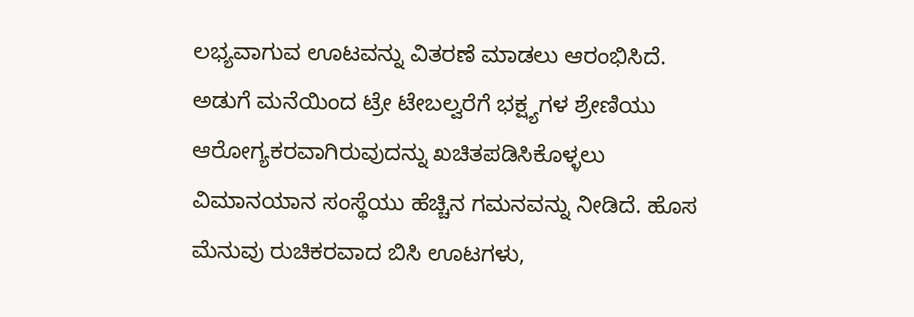ಲಭ್ಯವಾಗುವ ಊಟವನ್ನು ವಿತರಣೆ ಮಾಡಲು ಆರಂಭಿಸಿದೆ.
ಅಡುಗೆ ಮನೆಯಿಂದ ಟ್ರೇ ಟೇಬಲ್ವರೆಗೆ ಭಕ್ಷ್ಯಗಳ ಶ್ರೇಣಿಯು ಆರೋಗ್ಯಕರವಾಗಿರುವುದನ್ನು ಖಚಿತಪಡಿಸಿಕೊಳ್ಳಲು ವಿಮಾನಯಾನ ಸಂಸ್ಥೆಯು ಹೆಚ್ಚಿನ ಗಮನವನ್ನು ನೀಡಿದೆ. ಹೊಸ ಮೆನುವು ರುಚಿಕರವಾದ ಬಿಸಿ ಊಟಗಳು,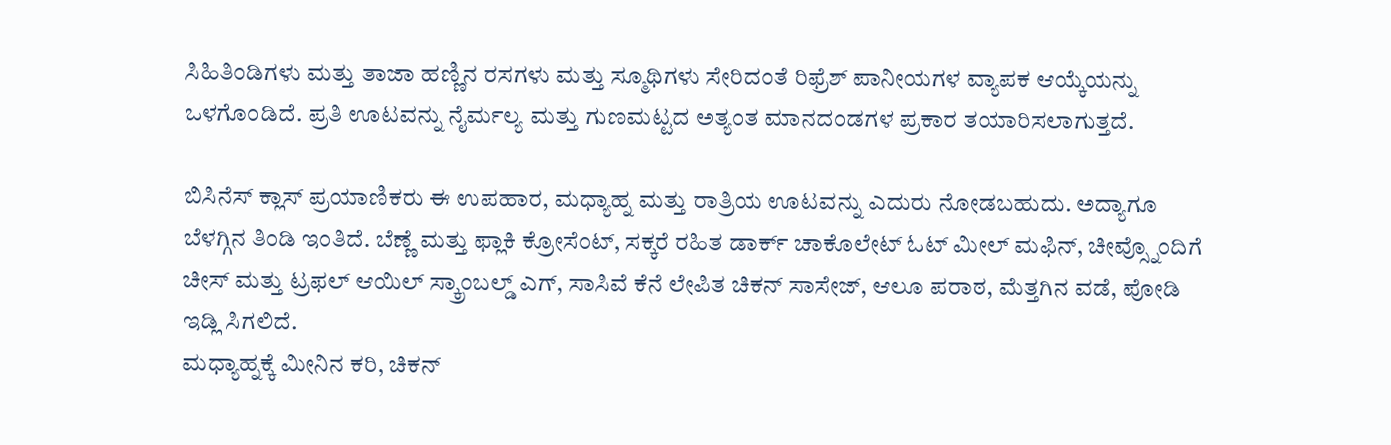ಸಿಹಿತಿಂಡಿಗಳು ಮತ್ತು ತಾಜಾ ಹಣ್ಣಿನ ರಸಗಳು ಮತ್ತು ಸ್ಮೂಥಿಗಳು ಸೇರಿದಂತೆ ರಿಫ್ರೆಶ್ ಪಾನೀಯಗಳ ವ್ಯಾಪಕ ಆಯ್ಕೆಯನ್ನು ಒಳಗೊಂಡಿದೆ. ಪ್ರತಿ ಊಟವನ್ನು ನೈರ್ಮಲ್ಯ ಮತ್ತು ಗುಣಮಟ್ಟದ ಅತ್ಯಂತ ಮಾನದಂಡಗಳ ಪ್ರಕಾರ ತಯಾರಿಸಲಾಗುತ್ತದೆ.

ಬಿಸಿನೆಸ್ ಕ್ಲಾಸ್ ಪ್ರಯಾಣಿಕರು ಈ ಉಪಹಾರ, ಮಧ್ಯಾಹ್ನ ಮತ್ತು ರಾತ್ರಿಯ ಊಟವನ್ನು ಎದುರು ನೋಡಬಹುದು. ಅದ್ಯಾಗೂ ಬೆಳಗ್ಗಿನ ತಿಂಡಿ ಇಂತಿದೆ. ಬೆಣ್ಣೆ ಮತ್ತು ಫ್ಲಾಕಿ ಕ್ರೋಸೆಂಟ್, ಸಕ್ಕರೆ ರಹಿತ ಡಾರ್ಕ್ ಚಾಕೊಲೇಟ್ ಓಟ್ ಮೀಲ್ ಮಫಿನ್, ಚೀವ್ಸ್ನೊಂದಿಗೆ ಚೀಸ್ ಮತ್ತು ಟ್ರಫಲ್ ಆಯಿಲ್ ಸ್ಕ್ರಾಂಬಲ್ಡ್ ಎಗ್, ಸಾಸಿವೆ ಕೆನೆ ಲೇಪಿತ ಚಿಕನ್ ಸಾಸೇಜ್, ಆಲೂ ಪರಾಠ, ಮೆತ್ತಗಿನ ವಡೆ, ಪೋಡಿ ಇಡ್ಲಿ ಸಿಗಲಿದೆ.
ಮಧ್ಯಾಹ್ನಕ್ಕೆ ಮೀನಿನ ಕರಿ, ಚಿಕನ್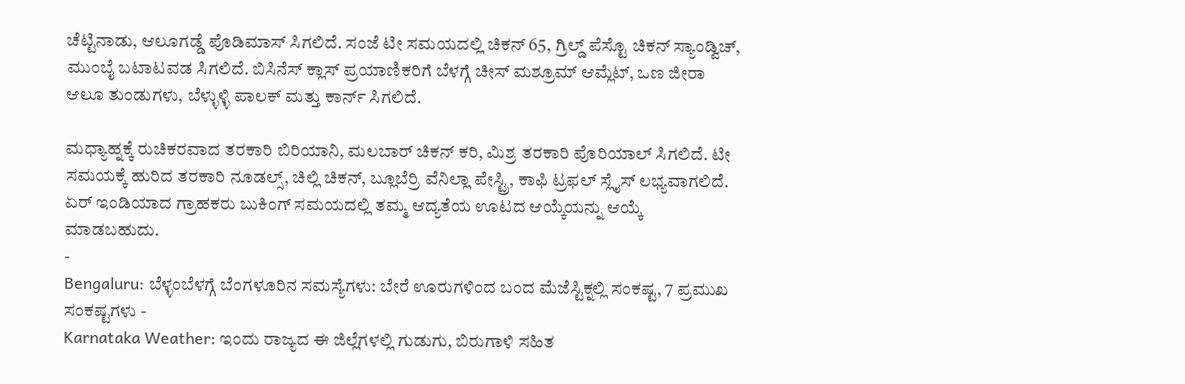ಚೆಟ್ಟಿನಾಡು, ಆಲೂಗಡ್ಡೆ ಪೊಡಿಮಾಸ್ ಸಿಗಲಿದೆ. ಸಂಜೆ ಟೀ ಸಮಯದಲ್ಲಿ ಚಿಕನ್ 65, ಗ್ರಿಲ್ಡ್ ಪೆಸ್ಟೊ ಚಿಕನ್ ಸ್ಯಾಂಡ್ವಿಚ್, ಮುಂಬೈ ಬಟಾಟವಡ ಸಿಗಲಿದೆ. ಬಿಸಿನೆಸ್ ಕ್ಲಾಸ್ ಪ್ರಯಾಣಿಕರಿಗೆ ಬೆಳಗ್ಗೆ ಚೀಸ್ ಮಶ್ರೂಮ್ ಆಮ್ಲೆಟ್, ಒಣ ಜೀರಾ ಆಲೂ ತುಂಡುಗಳು, ಬೆಳ್ಳುಳ್ಳಿ ಪಾಲಕ್ ಮತ್ತು ಕಾರ್ನ್ ಸಿಗಲಿದೆ.

ಮಧ್ಯಾಹ್ನಕ್ಕೆ ರುಚಿಕರವಾದ ತರಕಾರಿ ಬಿರಿಯಾನಿ, ಮಲಬಾರ್ ಚಿಕನ್ ಕರಿ, ಮಿಶ್ರ ತರಕಾರಿ ಪೊರಿಯಾಲ್ ಸಿಗಲಿದೆ. ಟೀ ಸಮಯಕ್ಕೆ ಹುರಿದ ತರಕಾರಿ ನೂಡಲ್ಸ್, ಚಿಲ್ಲಿ ಚಿಕನ್, ಬ್ಲೂಬೆರ್ರಿ ವೆನಿಲ್ಲಾ ಪೇಸ್ಟ್ರಿ, ಕಾಫಿ ಟ್ರಫಲ್ ಸ್ಲೈಸ್ ಲಭ್ಯವಾಗಲಿದೆ. ಏರ್ ಇಂಡಿಯಾದ ಗ್ರಾಹಕರು ಬುಕಿಂಗ್ ಸಮಯದಲ್ಲಿ ತಮ್ಮ ಆದ್ಯತೆಯ ಊಟದ ಆಯ್ಕೆಯನ್ನು ಆಯ್ಕೆ ಮಾಡಬಹುದು.
-
Bengaluru: ಬೆಳ್ಳಂಬೆಳಗ್ಗೆ ಬೆಂಗಳೂರಿನ ಸಮಸ್ಯೆಗಳು: ಬೇರೆ ಊರುಗಳಿಂದ ಬಂದ ಮೆಜೆಸ್ಟಿಕ್ನಲ್ಲಿ ಸಂಕಷ್ಟ, 7 ಪ್ರಮುಖ ಸಂಕಷ್ಟಗಳು -
Karnataka Weather: ಇಂದು ರಾಜ್ಯದ ಈ ಜಿಲ್ಲೆಗಳಲ್ಲಿ ಗುಡುಗು, ಬಿರುಗಾಳಿ ಸಹಿತ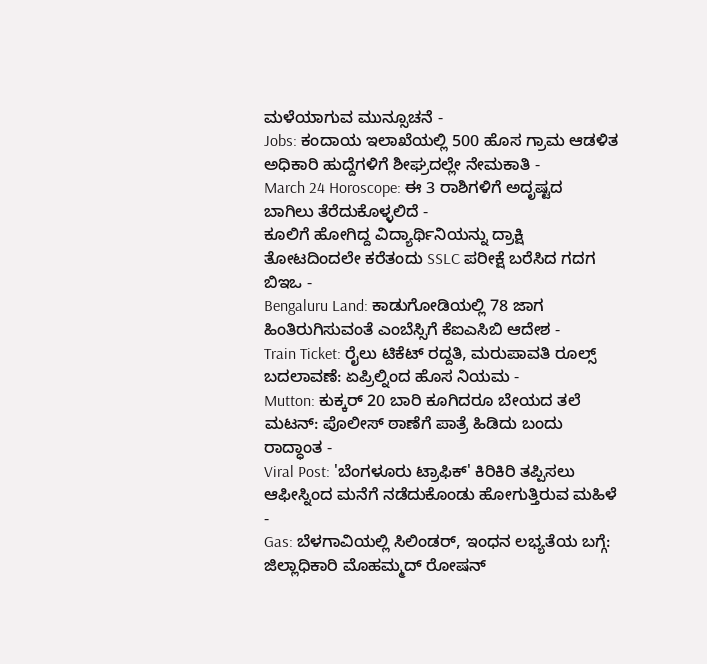ಮಳೆಯಾಗುವ ಮುನ್ಸೂಚನೆ -
Jobs: ಕಂದಾಯ ಇಲಾಖೆಯಲ್ಲಿ 500 ಹೊಸ ಗ್ರಾಮ ಆಡಳಿತ ಅಧಿಕಾರಿ ಹುದ್ದೆಗಳಿಗೆ ಶೀಘ್ರದಲ್ಲೇ ನೇಮಕಾತಿ -
March 24 Horoscope: ಈ 3 ರಾಶಿಗಳಿಗೆ ಅದೃಷ್ಟದ ಬಾಗಿಲು ತೆರೆದುಕೊಳ್ಳಲಿದೆ -
ಕೂಲಿಗೆ ಹೋಗಿದ್ದ ವಿದ್ಯಾರ್ಥಿನಿಯನ್ನು ದ್ರಾಕ್ಷಿ ತೋಟದಿಂದಲೇ ಕರೆತಂದು SSLC ಪರೀಕ್ಷೆ ಬರೆಸಿದ ಗದಗ ಬಿಇಒ -
Bengaluru Land: ಕಾಡುಗೋಡಿಯಲ್ಲಿ 78 ಜಾಗ ಹಿಂತಿರುಗಿಸುವಂತೆ ಎಂಬೆಸ್ಸಿಗೆ ಕೆಐಎಸಿಬಿ ಆದೇಶ -
Train Ticket: ರೈಲು ಟಿಕೆಟ್ ರದ್ದತಿ, ಮರುಪಾವತಿ ರೂಲ್ಸ್ ಬದಲಾವಣೆ: ಏಪ್ರಿಲ್ನಿಂದ ಹೊಸ ನಿಯಮ -
Mutton: ಕುಕ್ಕರ್ 20 ಬಾರಿ ಕೂಗಿದರೂ ಬೇಯದ ತಲೆ ಮಟನ್: ಪೊಲೀಸ್ ಠಾಣೆಗೆ ಪಾತ್ರೆ ಹಿಡಿದು ಬಂದು ರಾದ್ಧಾಂತ -
Viral Post: 'ಬೆಂಗಳೂರು ಟ್ರಾಫಿಕ್' ಕಿರಿಕಿರಿ ತಪ್ಪಿಸಲು ಆಫೀಸ್ನಿಂದ ಮನೆಗೆ ನಡೆದುಕೊಂಡು ಹೋಗುತ್ತಿರುವ ಮಹಿಳೆ -
Gas: ಬೆಳಗಾವಿಯಲ್ಲಿ ಸಿಲಿಂಡರ್, ಇಂಧನ ಲಭ್ಯತೆಯ ಬಗ್ಗೆ: ಜಿಲ್ಲಾಧಿಕಾರಿ ಮೊಹಮ್ಮದ್ ರೋಷನ್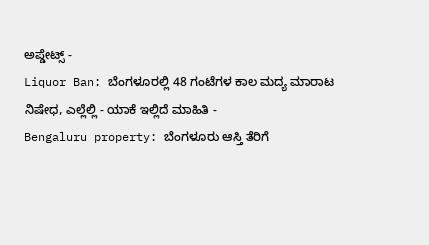ಅಪ್ಡೇಟ್ಸ್ -
Liquor Ban: ಬೆಂಗಳೂರಲ್ಲಿ 48 ಗಂಟೆಗಳ ಕಾಲ ಮದ್ಯ ಮಾರಾಟ ನಿಷೇಧ, ಎಲ್ಲೆಲ್ಲಿ - ಯಾಕೆ ಇಲ್ಲಿದೆ ಮಾಹಿತಿ -
Bengaluru property: ಬೆಂಗಳೂರು ಆಸ್ತಿ ತೆರಿಗೆ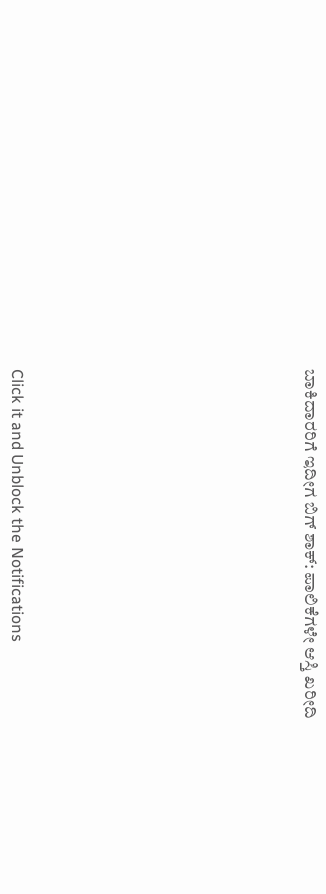ಬಾಕಿದಾರರಿಗೆ ಇದೀಗ ಬಿಗ್ ಶಾಕ್: ಪಾಲಿಕೆಗಳೇ ಆಸ್ತಿ ಖರೀದಿ












Click it and Unblock the Notifications